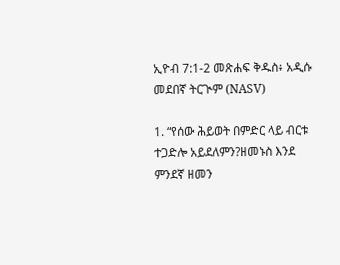ኢዮብ 7:1-2 መጽሐፍ ቅዱስ፥ አዲሱ መደበኛ ትርጒም (NASV)

1. “የሰው ሕይወት በምድር ላይ ብርቱ ተጋድሎ አይደለምን?ዘመኑስ እንደ ምንደኛ ዘመን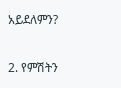አይደለምን?

2. የምሽትን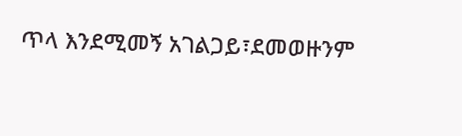ጥላ እንደሚመኝ አገልጋይ፣ደመወዙንም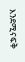እንደሚናፍቅ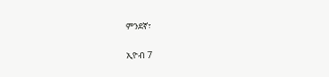ምንደኛ፣

ኢዮብ 7